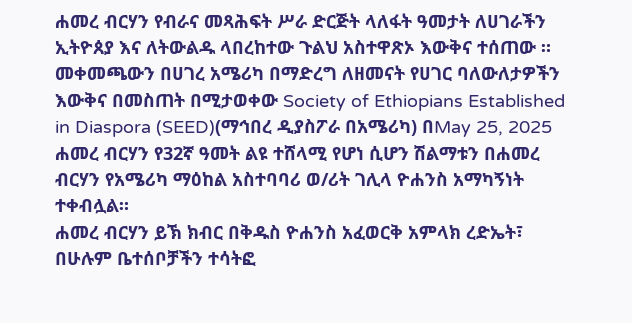ሐመረ ብርሃን የብራና መጻሕፍት ሥራ ድርጅት ላለፋት ዓመታት ለሀገራችን ኢትዮጰያ እና ለትውልዱ ላበረከተው ጉልህ አስተዋጽኦ እውቅና ተሰጠው ።
መቀመጫውን በሀገረ አሜሪካ በማድረግ ለዘመናት የሀገር ባለውለታዎችን እውቅና በመስጠት በሚታወቀው Society of Ethiopians Established in Diaspora (SEED)(ማኅበረ ዲያስፖራ በአሜሪካ) በMay 25, 2025 ሐመረ ብርሃን የ32ኛ ዓመት ልዩ ተሸላሚ የሆነ ሲሆን ሽልማቱን በሐመረ ብርሃን የአሜሪካ ማዕከል አስተባባሪ ወ/ሪት ገሊላ ዮሐንስ አማካኝነት ተቀብሏል።
ሐመረ ብርሃን ይኽ ክብር በቅዱስ ዮሐንስ አፈወርቅ አምላክ ረድኤት፣ በሁሉም ቤተሰቦቻችን ተሳትፎ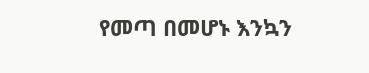የመጣ በመሆኑ እንኳን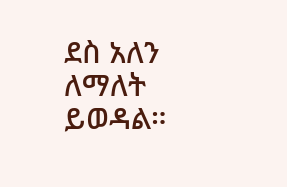ደስ አለን ለማለት ይወዳል።